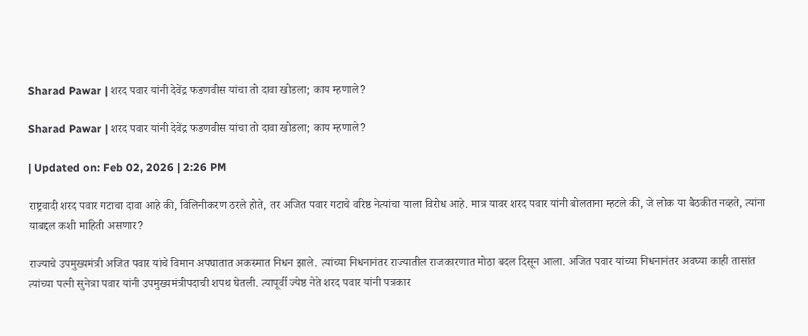Sharad Pawar | शरद पवार यांनी देवेंद्र फडणवीस यांचा तो दावा खोडला; काय म्हणाले?

Sharad Pawar | शरद पवार यांनी देवेंद्र फडणवीस यांचा तो दावा खोडला; काय म्हणाले?

| Updated on: Feb 02, 2026 | 2:26 PM

राष्ट्रवादी शरद पवार गटाचा दावा आहे की, विलिनीकरण ठरले होते, तर अजित पवार गटाचे वरिष्ठ नेत्यांचा याला विरोध आहे. मात्र यावर शरद पवार यांनी बोलताना म्हटले की, जे लोक या बैठकीत नव्हते, त्यांना याबद्दल कशी माहिती असणार?

राज्याचे उपमुख्यमंत्री अजित पवार यांचे विमान अपघातात अकस्मात निधन झाले. त्यांच्या निधनानंतर राज्यातील राजकारणात मोठा बदल दिसून आला. अजित पवार यांच्या निधनानंतर अवघ्या काही तासांत त्यांच्या पत्नी सुनेत्रा पवार यांनी उपमुख्यमंत्रीपदाची शपथ घेतली. त्यापूर्वी ज्येष्ठ नेते शरद पवार यांनी पत्रकार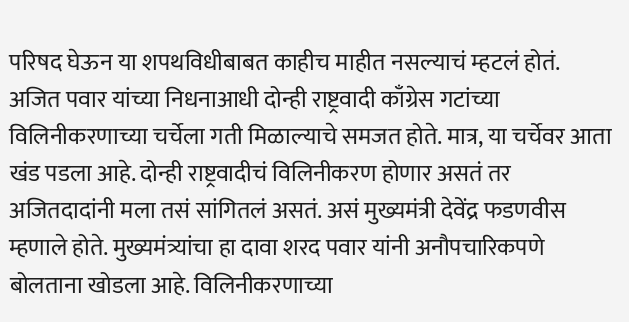परिषद घेऊन या शपथविधीबाबत काहीच माहीत नसल्याचं म्हटलं होतं. अजित पवार यांच्या निधनाआधी दोन्ही राष्ट्रवादी काँग्रेस गटांच्या विलिनीकरणाच्या चर्चेला गती मिळाल्याचे समजत होते. मात्र, या चर्चेवर आता खंड पडला आहे. दोन्ही राष्ट्रवादीचं विलिनीकरण होणार असतं तर अजितदादांनी मला तसं सांगितलं असतं. असं मुख्यमंत्री देवेंद्र फडणवीस म्हणाले होते. मुख्यमंत्र्यांचा हा दावा शरद पवार यांनी अनौपचारिकपणे बोलताना खोडला आहे. विलिनीकरणाच्या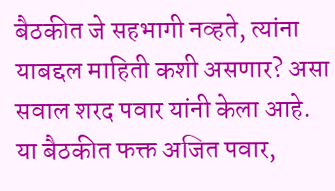बैठकीत जे सहभागी नव्हते, त्यांना याबद्दल माहिती कशी असणार? असा सवाल शरद पवार यांनी केला आहे. या बैठकीत फक्त अजित पवार,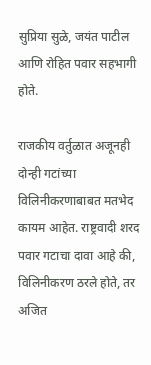सुप्रिया सुळे, जयंत पाटील आणि रोहित पवार सहभागी होते.

राजकीय वर्तुळात अजूनही दोन्ही गटांच्या विलिनीकरणाबाबत मतभेद कायम आहेत. राष्ट्रवादी शरद पवार गटाचा दावा आहे की, विलिनीकरण ठरले होते, तर अजित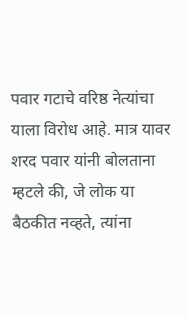पवार गटाचे वरिष्ठ नेत्यांचा याला विरोध आहे. मात्र यावर शरद पवार यांनी बोलताना म्हटले की, जे लोक या बैठकीत नव्हते, त्यांना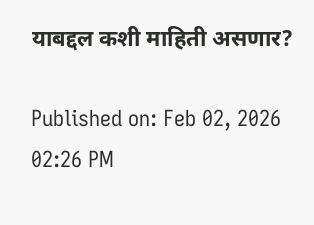याबद्दल कशी माहिती असणार?

Published on: Feb 02, 2026 02:26 PM